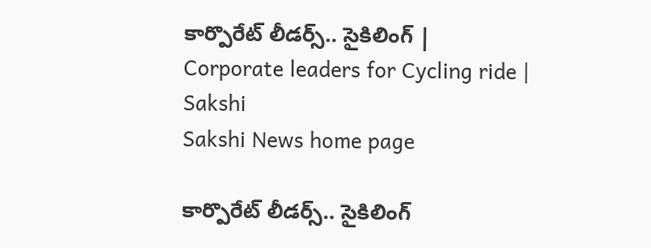కార్పొరేట్ లీడర్స్.. సైకిలింగ్‌ | Corporate leaders for Cycling ride | Sakshi
Sakshi News home page

కార్పొరేట్ లీడర్స్.. సైకిలింగ్‌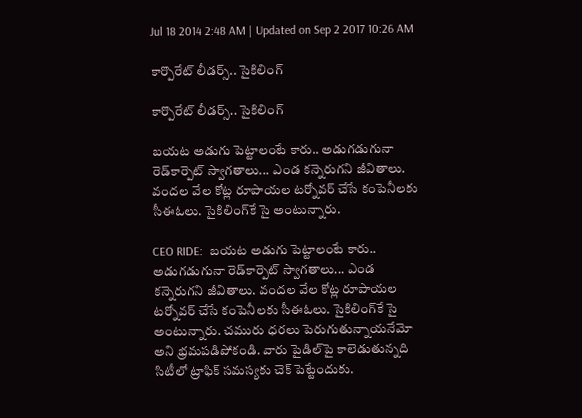Jul 18 2014 2:48 AM | Updated on Sep 2 2017 10:26 AM

కార్పొరేట్ లీడర్స్.. సైకిలింగ్‌

కార్పొరేట్ లీడర్స్.. సైకిలింగ్‌

బయట అడుగు పెట్టాలంటే కారు.. అడుగడుగునా రెడ్‌కార్పెట్ స్వాగతాలు... ఎండ కన్నెరుగని జీవితాలు. వందల వేల కోట్ల రూపాయల టర్నోవర్ చేసే కంపెనీలకు సీఈఓలు. సైకిలింగ్‌కే సై అంటున్నారు.

CEO RIDE:  బయట అడుగు పెట్టాలంటే కారు.. అడుగడుగునా రెడ్‌కార్పెట్ స్వాగతాలు... ఎండ కన్నెరుగని జీవితాలు. వందల వేల కోట్ల రూపాయల టర్నోవర్ చేసే కంపెనీలకు సీఈఓలు. సైకిలింగ్‌కే సై అంటున్నారు. చమురు ధరలు పెరుగుతున్నాయనేమో అని భ్రమపడిపోకండి. వారు పైడిల్‌పై కాలెడుతున్నది సిటీలో ట్రాఫిక్ సమస్యకు చెక్ పెట్టేందుకు.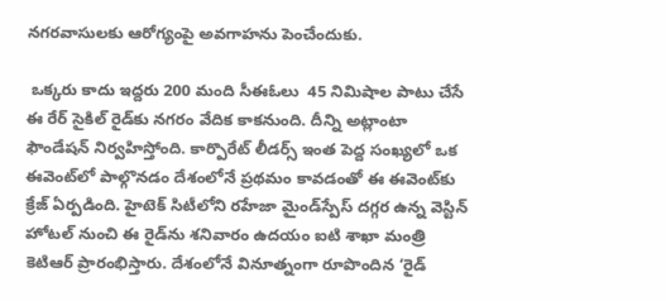నగరవాసులకు ఆరోగ్యంపై అవగాహను పెంచేందుకు.

 ఒక్కరు కాదు ఇద్దరు 200 మంది సీఈఓలు  45 నిమిషాల పాటు చేసే ఈ రేర్ సైకిల్ రైడ్‌కు నగరం వేదిక కాకనుంది. దీన్ని అట్లాంటా ఫౌండేషన్ నిర్వహిస్తోంది. కార్పొరేట్ లీడర్స్ ఇంత పెద్ద సంఖ్యలో ఒక ఈవెంట్‌లో పాల్గొనడం దేశంలోనే ప్రథమం కావడంతో ఈ ఈవెంట్‌కు క్రేజ్ ఏర్పడింది. హైటెక్ సిటీలోని రహేజా మైండ్‌స్పేస్ దగ్గర ఉన్న వెస్టిన్ హోటల్ నుంచి ఈ రైడ్‌ను శనివారం ఉదయం ఐటి శాఖా మంత్రి కెటిఆర్ ప్రారంభిస్తారు. దేశంలోనే వినూత్నంగా రూపొందిన ‘రైడ్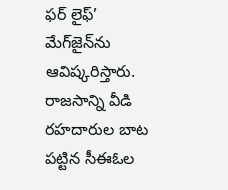ఫర్ లైఫ్’ మేగ్‌జైన్‌ను ఆవిష్కరిస్తారు. రాజసాన్ని వీడి రహదారుల బాట పట్టిన సీఈఓల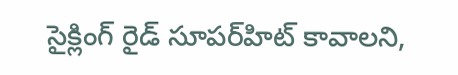సైక్లింగ్ రైడ్ సూపర్‌హిట్ కావాలని,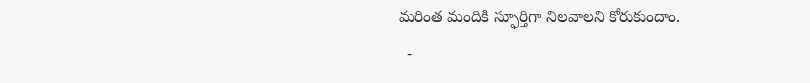మరింత మందికి స్ఫూర్తిగా నిలవాలని కోరుకుందాం.
  -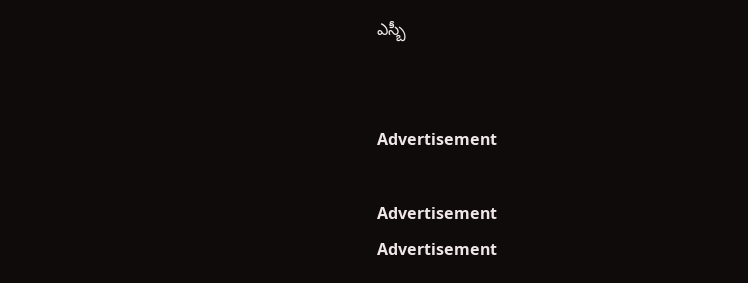ఎస్బీ


Advertisement

Advertisement
Advertisement